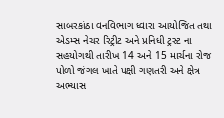સાબરકાંઠા વનવિભાગ ધ્વારા આયોજિત તથા એડમ્સ નેચર રિટ્રીટ અને પ્રનિધી ટ્રસ્ટ ના સહયોગથી તારીખ 14 અને 15 માર્ચના રોજ પોળો જંગલ ખાતે પક્ષી ગણતરી અને ક્ષેત્ર અભ્યાસ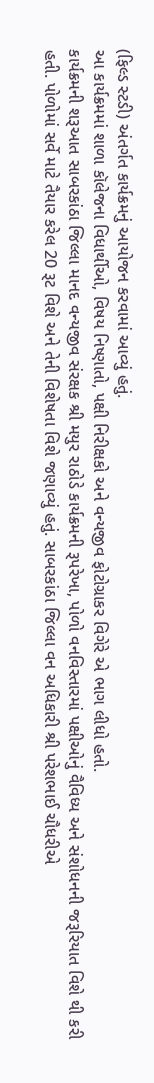(ફિલ્ડ સ્ટડી) અંતર્ગત કાર્યક્રમનું આયોજન કરવામાં આવ્યું હતું.
આ કાર્યક્રમમાં શાળા કૉલેજના વિધાર્થીઓ, વિષય નિષ્ણાતો, પક્ષી નિરીક્ષકો અને વન્યજીવ ફોટોગ્રાકર વિગેરે એ ભાગ લીધો હતો.
કાર્યક્રમની શરૂઆત સાબરકાંઠા જિલ્લા માનદ વન્યજીવ સંરક્ષક શ્રી મયુર રાઠોડે કાર્યક્રમની રૂપરેખા, પોળો વનવિસ્તારમાં પક્ષીઓનું વૈવિધ્ય અને સંશોધનની જરૂરિયાત વિશે થી કરી હતી. પોળોમાં સર્વે માટે તૈયાર કરેલ 20 રૂટ વિશે અને તેની વિશેષતા વિશે જણાવ્યું હતું. સાબરકાંઠા જિલ્લા વન અધિકારી શ્રી પરેશભાઈ ચૌધરીએ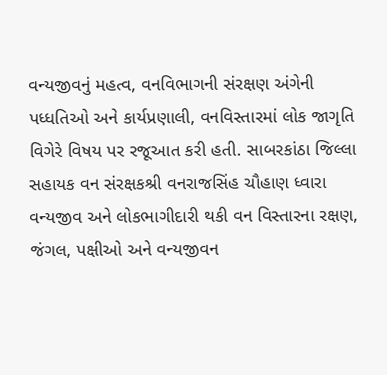વન્યજીવનું મહત્વ, વનવિભાગની સંરક્ષણ અંગેની પધ્ધતિઓ અને કાર્યપ્રણાલી, વનવિસ્તારમાં લોક જાગૃતિ વિગેરે વિષય પર રજૂઆત કરી હતી. સાબરકાંઠા જિલ્લા સહાયક વન સંરક્ષકશ્રી વનરાજસિંહ ચૌહાણ ધ્વારા વન્યજીવ અને લોકભાગીદારી થકી વન વિસ્તારના રક્ષણ, જંગલ, પક્ષીઓ અને વન્યજીવન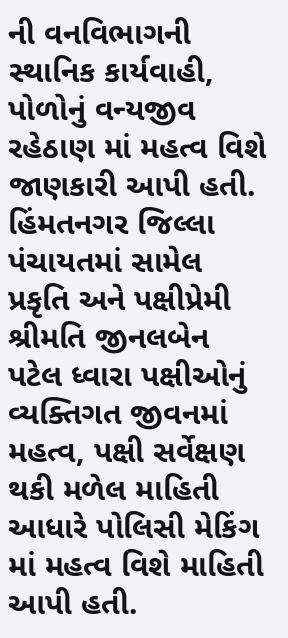ની વનવિભાગની સ્થાનિક કાર્યવાહી, પોળોનું વન્યજીવ રહેઠાણ માં મહત્વ વિશે જાણકારી આપી હતી.
હિંમતનગર જિલ્લા પંચાયતમાં સામેલ પ્રકૃતિ અને પક્ષીપ્રેમી શ્રીમતિ જીનલબેન પટેલ ધ્વારા પક્ષીઓનું વ્યક્તિગત જીવનમાં મહત્વ, પક્ષી સર્વેક્ષણ થકી મળેલ માહિતી આધારે પોલિસી મેકિંગ માં મહત્વ વિશે માહિતી આપી હતી.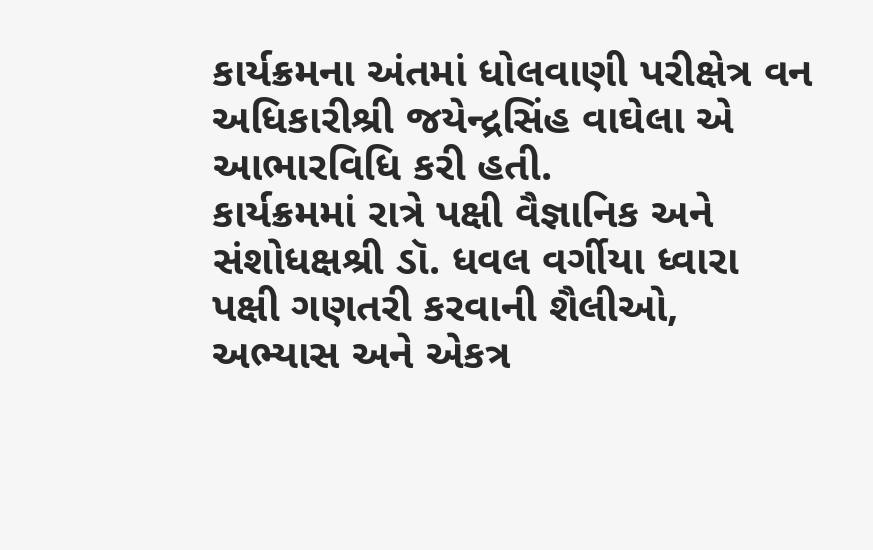કાર્યક્રમના અંતમાં ધોલવાણી પરીક્ષેત્ર વન અધિકારીશ્રી જયેન્દ્રસિંહ વાઘેલા એ આભારવિધિ કરી હતી.
કાર્યક્રમમાં રાત્રે પક્ષી વૈજ્ઞાનિક અને સંશોધક્ષશ્રી ડૉ. ધવલ વર્ગીયા ધ્વારા પક્ષી ગણતરી કરવાની શૈલીઓ, અભ્યાસ અને એકત્ર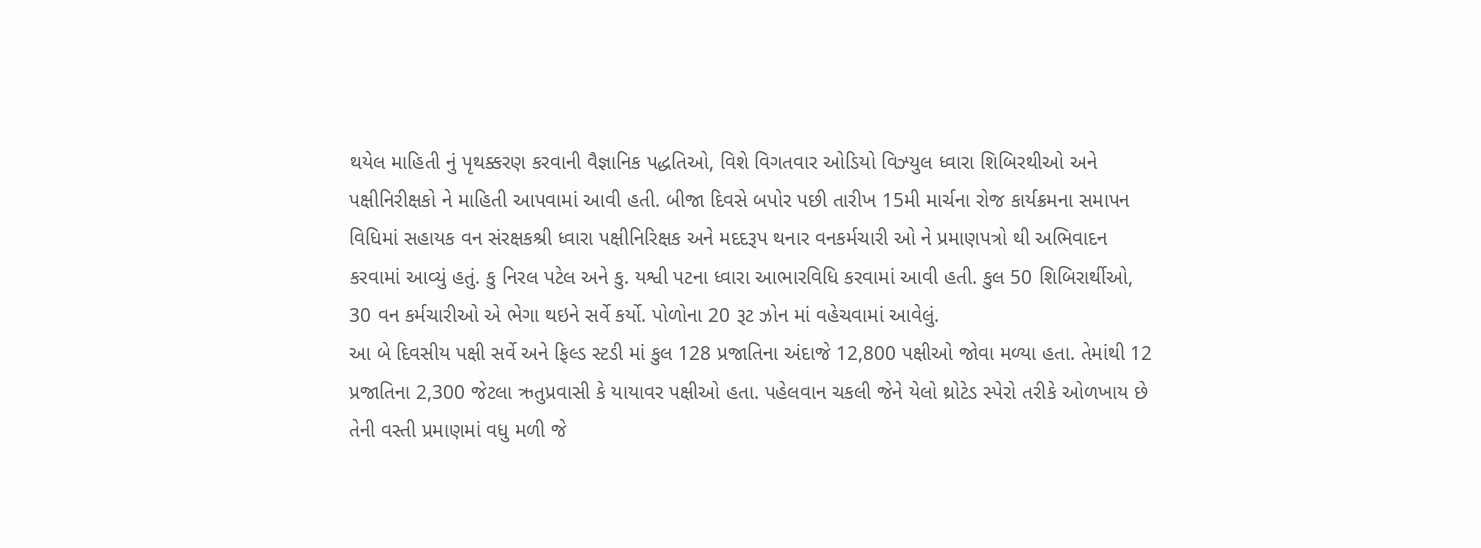થયેલ માહિતી નું પૃથક્કરણ કરવાની વૈજ્ઞાનિક પદ્ધતિઓ, વિશે વિગતવાર ઓડિયો વિઝ્યુલ ધ્વારા શિબિરથીઓ અને પક્ષીનિરીક્ષકો ને માહિતી આપવામાં આવી હતી. બીજા દિવસે બપોર પછી તારીખ 15મી માર્ચના રોજ કાર્યક્રમના સમાપન વિધિમાં સહાયક વન સંરક્ષકશ્રી ધ્વારા પક્ષીનિરિક્ષક અને મદદરૂપ થનાર વનકર્મચારી ઓ ને પ્રમાણપત્રો થી અભિવાદન કરવામાં આવ્યું હતું. કુ નિરલ પટેલ અને કુ. યશ્વી પટના ધ્વારા આભારવિધિ કરવામાં આવી હતી. કુલ 50 શિબિરાર્થીઓ, 30 વન કર્મચારીઓ એ ભેગા થઇને સર્વે કર્યો. પોળોના 20 રૂટ ઝોન માં વહેચવામાં આવેલું.
આ બે દિવસીય પક્ષી સર્વે અને ફિલ્ડ સ્ટડી માં કુલ 128 પ્રજાતિના અંદાજે 12,800 પક્ષીઓ જોવા મળ્યા હતા. તેમાંથી 12 પ્રજાતિના 2,300 જેટલા ઋતુપ્રવાસી કે યાયાવર પક્ષીઓ હતા. પહેલવાન ચકલી જેને યેલો થ્રોટેડ સ્પેરો તરીકે ઓળખાય છે તેની વસ્તી પ્રમાણમાં વધુ મળી જે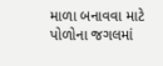માળા બનાવવા માટે પોળોના જગલમાં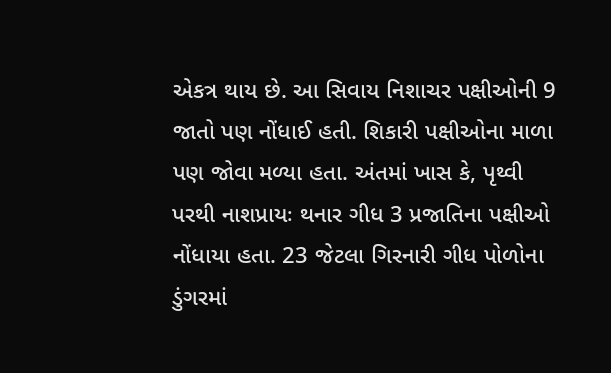એકત્ર થાય છે. આ સિવાય નિશાચર પક્ષીઓની 9 જાતો પણ નોંધાઈ હતી. શિકારી પક્ષીઓના માળા પણ જોવા મળ્યા હતા. અંતમાં ખાસ કે, પૃથ્વી પરથી નાશપ્રાયઃ થનાર ગીધ 3 પ્રજાતિના પક્ષીઓ નોંધાયા હતા. 23 જેટલા ગિરનારી ગીધ પોળોના ડુંગરમાં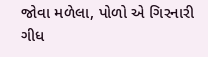જોવા મળેલા, પોળો એ ગિરનારી ગીધ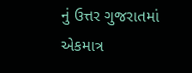નું ઉત્તર ગુજરાતમાં એકમાત્ર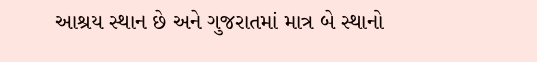આશ્રય સ્થાન છે અને ગુજરાતમાં માત્ર બે સ્થાનો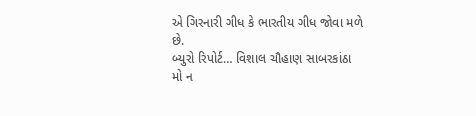એ ગિરનારી ગીધ કે ભારતીય ગીધ જોવા મળે છે.
બ્યુરો રિપોર્ટ… વિશાલ ચૌહાણ સાબરકાંઠા
મો ન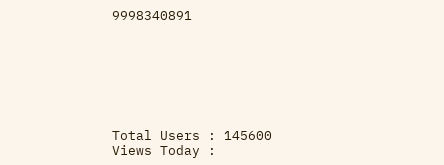9998340891







Total Users : 145600
Views Today :